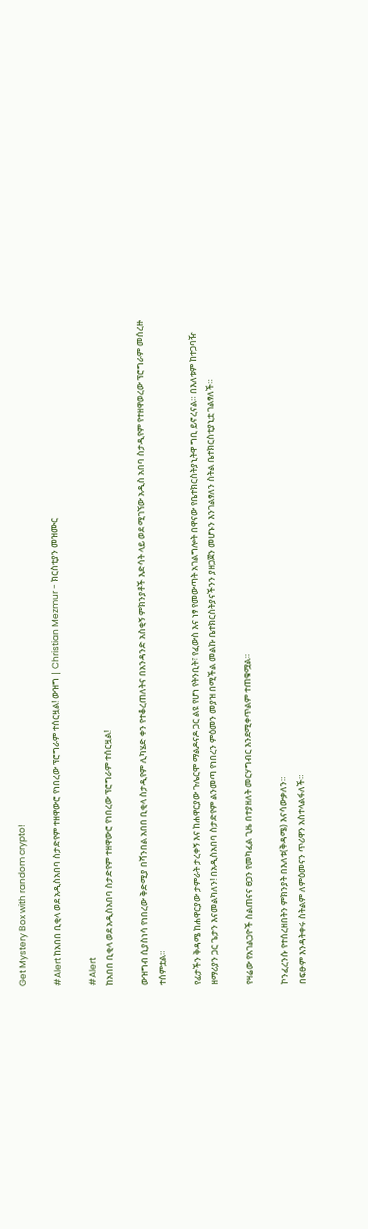Get Mystery Box with random crypto!

#Alert ከአበበ ቢቂላ ወደ አዲስአበባ ስታድየም ተዘዋውሮ የነበረው ፕሮግራም ተሰርዟል! ውዝግ | Christian Mezmur - ክርስቲያን መዝሙር

#Alert
ከአበበ ቢቂላ ወደ አዲስአበባ ስታድየም ተዘዋውሮ የነበረው ፕሮግራም ተሰርዟል!

ውዝግብ ሲያስነሳ የነበረው ቅድሚያ በሻንበል አበበ ቢቂላ ስታዲየም ሊካሄድ ቀን የተቆረጠለትና በአንዳንድ አስቂኝ ምክንያቶች እድሳት ላይ ወደ ሚገኘው አዲስ አበባ ስታዲየም የተዘዋወረው ፕሮግራም መሰረዙ ተሰምቷል።

የፊታችን ቅዳሜ ከሐዋርያው ታምራት ታረቀኝ እና ከሐዋርያው ጉሌርሞ ማልዶናዶ ጋር ልዩ የሆነ የትንቢት፣ የፈውስ እና ነፃ የመውጣት አገልግሎት በዋናው የቤተክርስትያኒትዋ ግቢ ይኖረናል። በእለቱም ከተጋባዥ ዘማሪያን ጋር ጌታን እናመልካለን! በአዲስአበባ ስታድየም ልንመጣ የነበረን ምዕመን መያዝ በሚችል መልኩ ቤተክርስትያናችንን ያዘጋጀን መሆኑን እንገልፃለን ስትል ቤተክርስቲያኒቷ ገልፃለች።

የዛሬው የአገልጋዮች ስልጠናና ፀጋን የመካፈል ጊዜ በተያዘለት መርሃግብር እንደሚቀጥልም ተጠቁሟል።

ኮንፈረንሱ የተሰረዘበትን ምክንያት በእለቱ(ቅዳሜ) እናሳውቃለን።
በፍፁም እንዳትቀሩ ስትልም ለምዕመናን ጥሪዋን አስተላልፋለች።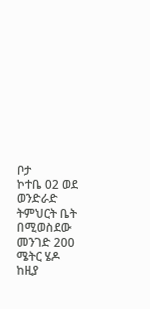ቦታ
ኮተቤ 02 ወደ ወንድራድ ትምህርት ቤት በሚወስደው መንገድ 200 ሜትር ሄዶ ከዚያ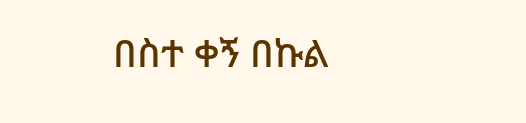በስተ ቀኝ በኩል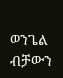ወንጌል ብቻውን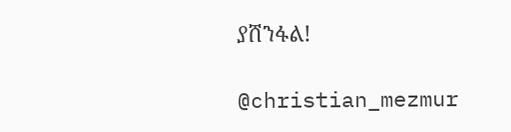ያሸንፋል!

@christian_mezmur